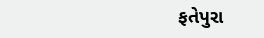ફતેપુરા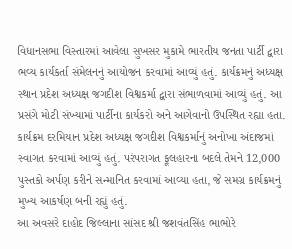વિધાનસભા વિસ્તારમાં આવેલા સુખસર મુકામે ભારતીય જનતા પાર્ટી દ્વારા ભવ્ય કાર્યકર્તા સંમેલનનું આયોજન કરવામાં આવ્યું હતું. કાર્યક્રમનું અધ્યક્ષ સ્થાન પ્રદેશ અધ્યક્ષ જગદીશ વિશ્વકર્મા દ્વારા સંભાળવામાં આવ્યું હતું. આ પ્રસંગે મોટી સંખ્યામાં પાર્ટીના કાર્યકરો અને આગેવાનો ઉપસ્થિત રહ્યા હતા.
કાર્યક્રમ દરમિયાન પ્રદેશ અધ્યક્ષ જગદીશ વિશ્વકર્માનું અનોખા અંદાજમાં સ્વાગત કરવામાં આવ્યું હતું. પરંપરાગત ફૂલહારના બદલે તેમને 12,000 પુસ્તકો અર્પણ કરીને સન્માનિત કરવામાં આવ્યા હતા, જે સમગ્ર કાર્યક્રમનું મુખ્ય આકર્ષણ બની રહ્યું હતું.
આ અવસરે દાહોદ જિલ્લાના સાંસદ શ્રી જશવંતસિંહ ભાભોરે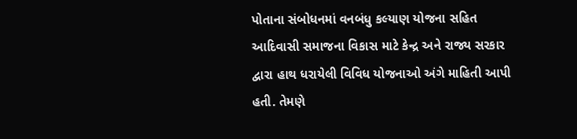પોતાના સંબોધનમાં વનબંધુ કલ્યાણ યોજના સહિત આદિવાસી સમાજના વિકાસ માટે કેન્દ્ર અને રાજ્ય સરકાર દ્વારા હાથ ધરાયેલી વિવિધ યોજનાઓ અંગે માહિતી આપી હતી. તેમણે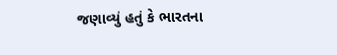જણાવ્યું હતું કે ભારતના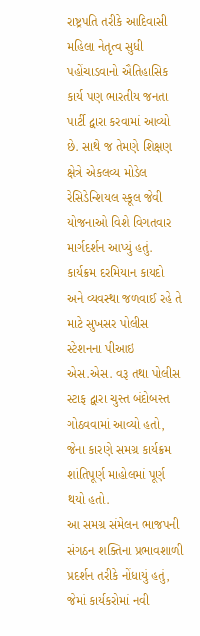રાષ્ટ્રપતિ તરીકે આદિવાસી મહિલા નેતૃત્વ સુધી પહોંચાડવાનો ઐતિહાસિક કાર્ય પણ ભારતીય જનતા પાર્ટી દ્વારા કરવામાં આવ્યો છે. સાથે જ તેમણે શિક્ષણ ક્ષેત્રે એકલવ્ય મોડેલ રેસિડેન્શિયલ સ્કૂલ જેવી યોજનાઓ વિશે વિગતવાર માર્ગદર્શન આપ્યું હતું.
કાર્યક્રમ દરમિયાન કાયદો અને વ્યવસ્થા જળવાઈ રહે તે માટે સુખસર પોલીસ સ્ટેશનના પીઆઇ એસ.એસ. વરૂ તથા પોલીસ સ્ટાફ દ્વારા ચુસ્ત બંદોબસ્ત ગોઠવવામાં આવ્યો હતો, જેના કારણે સમગ્ર કાર્યક્રમ શાંતિપૂર્ણ માહોલમાં પૂર્ણ થયો હતો.
આ સમગ્ર સંમેલન ભાજપની સંગઠન શક્તિના પ્રભાવશાળી પ્રદર્શન તરીકે નોંધાયું હતું, જેમાં કાર્યકરોમાં નવી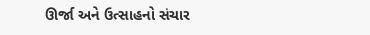ઊર્જા અને ઉત્સાહનો સંચાર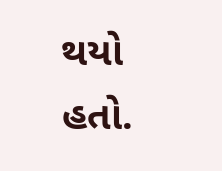થયો હતો.